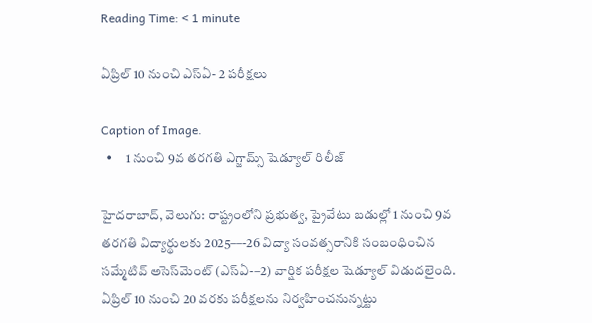Reading Time: < 1 minute

ఏప్రిల్ 10 నుంచి ఎస్ఏ- 2 పరీక్షలు

Caption of Image.
  •     1 నుంచి 9వ తరగతి ఎగ్జామ్స్ షెడ్యూల్ రిలీజ్

హైదరాబాద్, వెలుగు: రాష్ట్రంలోని ప్రభుత్వ, ప్రైవేటు బడుల్లో 1 నుంచి 9వ తరగతి విద్యార్థులకు 2025––-26 విద్యా సంవత్సరానికి సంబంధించిన సమ్మేటివ్ అసెస్‌‌‌‌‌‌‌‌మెంట్ (ఎస్ఏ-–2) వార్షిక పరీక్షల షెడ్యూల్ విడుదలైంది. ఏప్రిల్ 10 నుంచి 20 వరకు పరీక్షలను నిర్వహించనున్నట్టు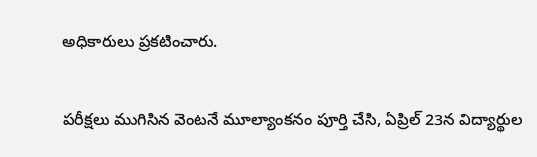అధికారులు ప్రకటించారు.

పరీక్షలు ముగిసిన వెంటనే మూల్యాంకనం పూర్తి చేసి, ఏప్రిల్ 23న విద్యార్థుల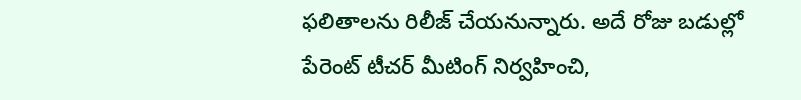ఫలితాలను రిలీజ్ చేయనున్నారు. అదే రోజు బడుల్లో పేరెంట్ టీచర్ మీటింగ్ నిర్వహించి,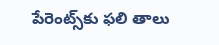పేరెంట్స్‌‌‌‌‌‌‌‌కు ఫలి తాలు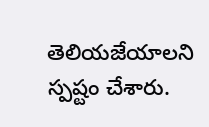తెలియజేయాలని స్పష్టం చేశారు.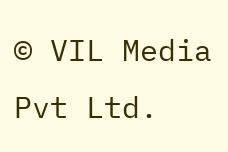© VIL Media Pvt Ltd.